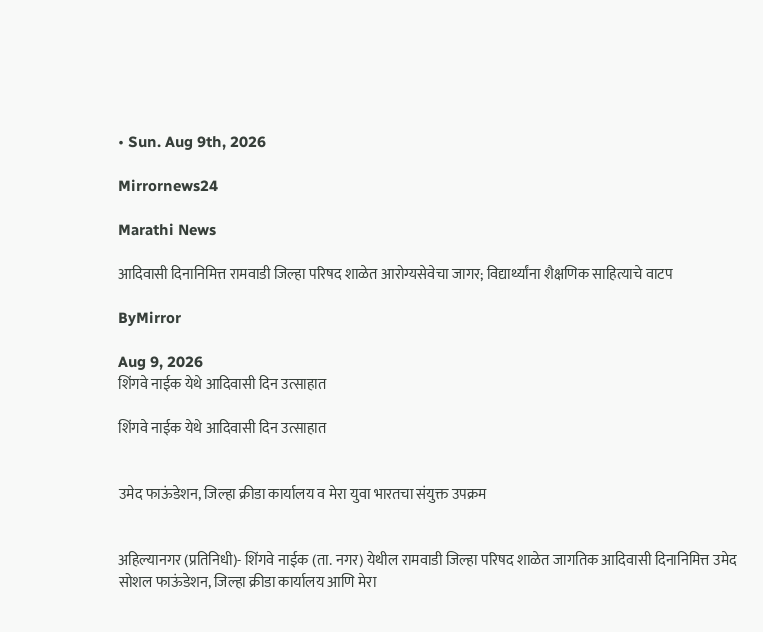• Sun. Aug 9th, 2026

Mirrornews24

Marathi News

आदिवासी दिनानिमित्त रामवाडी जिल्हा परिषद शाळेत आरोग्यसेवेचा जागर; विद्यार्थ्यांना शैक्षणिक साहित्याचे वाटप

ByMirror

Aug 9, 2026
शिंगवे नाईक येथे आदिवासी दिन उत्साहात

शिंगवे नाईक येथे आदिवासी दिन उत्साहात


उमेद फाऊंडेशन, जिल्हा क्रीडा कार्यालय व मेरा युवा भारतचा संयुक्त उपक्रम


अहिल्यानगर (प्रतिनिधी)- शिंगवे नाईक (ता. नगर) येथील रामवाडी जिल्हा परिषद शाळेत जागतिक आदिवासी दिनानिमित्त उमेद सोशल फाऊंडेशन, जिल्हा क्रीडा कार्यालय आणि मेरा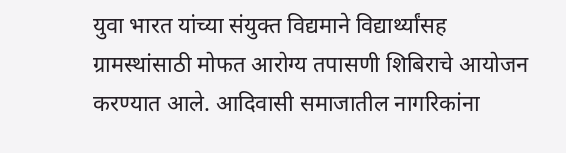युवा भारत यांच्या संयुक्त विद्यमाने विद्यार्थ्यांसह ग्रामस्थांसाठी मोफत आरोग्य तपासणी शिबिराचे आयोजन करण्यात आले. आदिवासी समाजातील नागरिकांना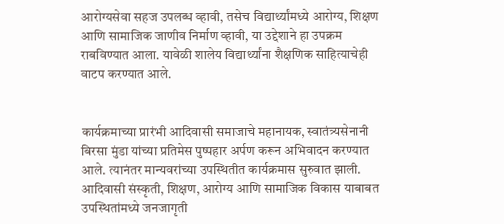आरोग्यसेवा सहज उपलब्ध व्हावी, तसेच विद्यार्थ्यांमध्ये आरोग्य, शिक्षण आणि सामाजिक जाणीव निर्माण व्हावी, या उद्देशाने हा उपक्रम राबविण्यात आला. यावेळी शालेय विद्यार्थ्यांना शैक्षणिक साहित्याचेही वाटप करण्यात आले.


कार्यक्रमाच्या प्रारंभी आदिवासी समाजाचे महानायक, स्वातंत्र्यसेनानी बिरसा मुंडा यांच्या प्रतिमेस पुष्पहार अर्पण करून अभिवादन करण्यात आले. त्यानंतर मान्यवरांच्या उपस्थितीत कार्यक्रमास सुरुवात झाली. आदिवासी संस्कृती, शिक्षण, आरोग्य आणि सामाजिक विकास याबाबत उपस्थितांमध्ये जनजागृती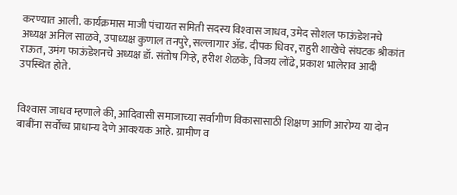करण्यात आली. कार्यक्रमास माजी पंचायत समिती सदस्य विश्‍वास जाधव, उमेद सोशल फाऊंडेशनचे अध्यक्ष अनिल साळवे, उपाध्यक्ष कुणाल तनपुरे, सल्लागार ॲड. दीपक धिवर, राहुरी शाखेचे संघटक श्रीकांत राऊत, उमंग फाऊंडेशनचे अध्यक्ष डॉ. संतोष गिऱ्हे, हरीश शेळके, विजय लोंढे, प्रकाश भालेराव आदी उपस्थित होते.


विश्‍वास जाधव म्हणाले की, आदिवासी समाजाच्या सर्वांगीण विकासासाठी शिक्षण आणि आरोग्य या दोन बाबींना सर्वोच्च प्राधान्य देणे आवश्‍यक आहे. ग्रामीण व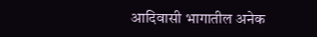आदिवासी भागातील अनेक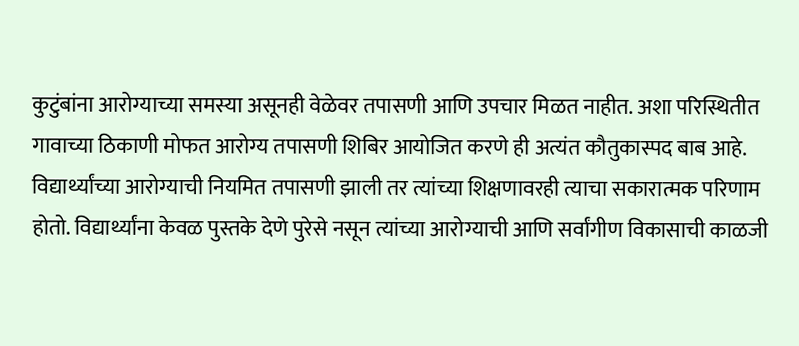कुटुंबांना आरोग्याच्या समस्या असूनही वेळेवर तपासणी आणि उपचार मिळत नाहीत. अशा परिस्थितीत गावाच्या ठिकाणी मोफत आरोग्य तपासणी शिबिर आयोजित करणे ही अत्यंत कौतुकास्पद बाब आहे. विद्यार्थ्यांच्या आरोग्याची नियमित तपासणी झाली तर त्यांच्या शिक्षणावरही त्याचा सकारात्मक परिणाम होतो. विद्यार्थ्यांना केवळ पुस्तके देणे पुरेसे नसून त्यांच्या आरोग्याची आणि सर्वांगीण विकासाची काळजी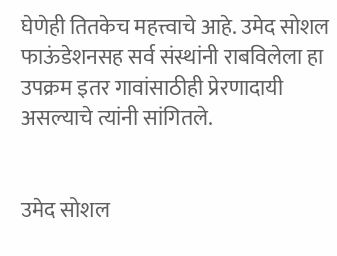घेणेही तितकेच महत्त्वाचे आहे. उमेद सोशल फाऊंडेशनसह सर्व संस्थांनी राबविलेला हा उपक्रम इतर गावांसाठीही प्रेरणादायी असल्याचे त्यांनी सांगितले.


उमेद सोशल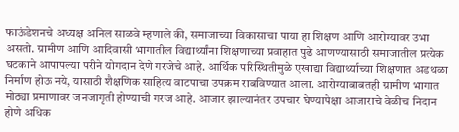फाऊंडेशनचे अध्यक्ष अनिल साळवे म्हणाले की, समाजाच्या विकासाचा पाया हा शिक्षण आणि आरोग्यावर उभा असतो. ग्रामीण आणि आदिवासी भागातील विद्यार्थ्यांना शिक्षणाच्या प्रवाहात पुढे आणण्यासाठी समाजातील प्रत्येक घटकाने आपापल्या परीने योगदान देणे गरजेचे आहे. आर्थिक परिस्थितीमुळे एखाद्या विद्यार्थ्याच्या शिक्षणात अडथळा निर्माण होऊ नये, यासाठी शैक्षणिक साहित्य वाटपाचा उपक्रम राबविण्यात आला. आरोग्याबाबतही ग्रामीण भागात मोठ्या प्रमाणावर जनजागृती होण्याची गरज आहे. आजार झाल्यानंतर उपचार घेण्यापेक्षा आजाराचे वेळीच निदान होणे अधिक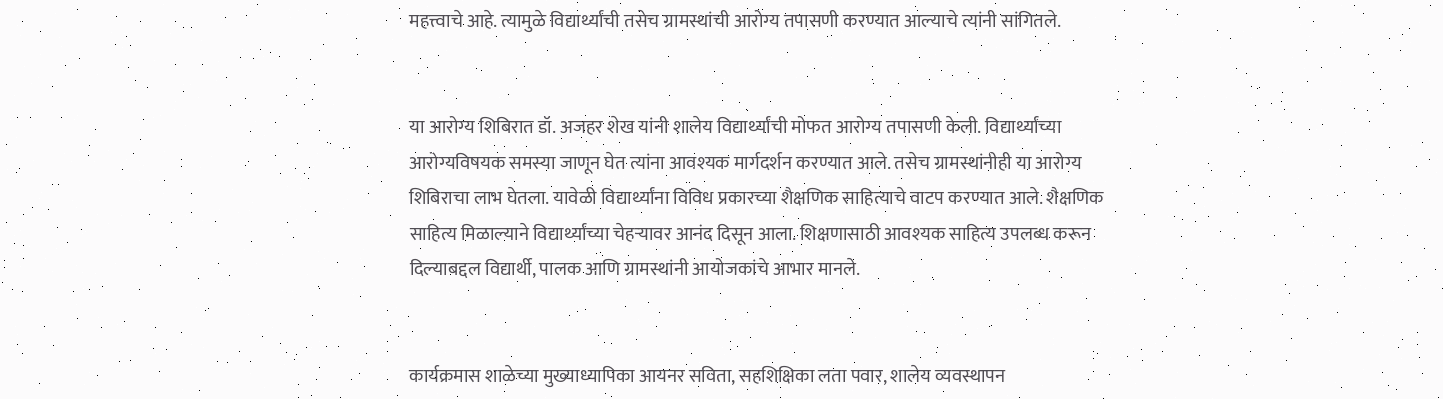महत्त्वाचे आहे. त्यामुळे विद्यार्थ्यांची तसेच ग्रामस्थांची आरोग्य तपासणी करण्यात आल्याचे त्यांनी सांगितले.


या आरोग्य शिबिरात डॉ. अजहर शेख यांनी शालेय विद्यार्थ्यांची मोफत आरोग्य तपासणी केली. विद्यार्थ्यांच्या आरोग्यविषयक समस्या जाणून घेत त्यांना आवश्‍यक मार्गदर्शन करण्यात आले. तसेच ग्रामस्थांनीही या आरोग्य शिबिराचा लाभ घेतला. यावेळी विद्यार्थ्यांना विविध प्रकारच्या शैक्षणिक साहित्याचे वाटप करण्यात आले. शैक्षणिक साहित्य मिळाल्याने विद्यार्थ्यांच्या चेहऱ्यावर आनंद दिसून आला. शिक्षणासाठी आवश्‍यक साहित्य उपलब्ध करून दिल्याबद्दल विद्यार्थी, पालक आणि ग्रामस्थांनी आयोजकांचे आभार मानले.


कार्यक्रमास शाळेच्या मुख्याध्यापिका आयनर सविता, सहशिक्षिका लता पवार, शालेय व्यवस्थापन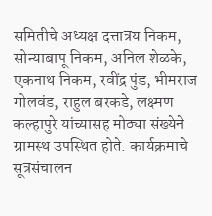समितीचे अध्यक्ष दत्तात्रय निकम, सोन्याबापू निकम, अनिल शेळके, एकनाथ निकम, रवींद्र पुंड, भीमराज गोलवंड, राहुल बरकडे, लक्ष्मण कल्हापुरे यांच्यासह मोठ्या संख्येने ग्रामस्थ उपस्थित होते. कार्यक्रमाचे सूत्रसंचालन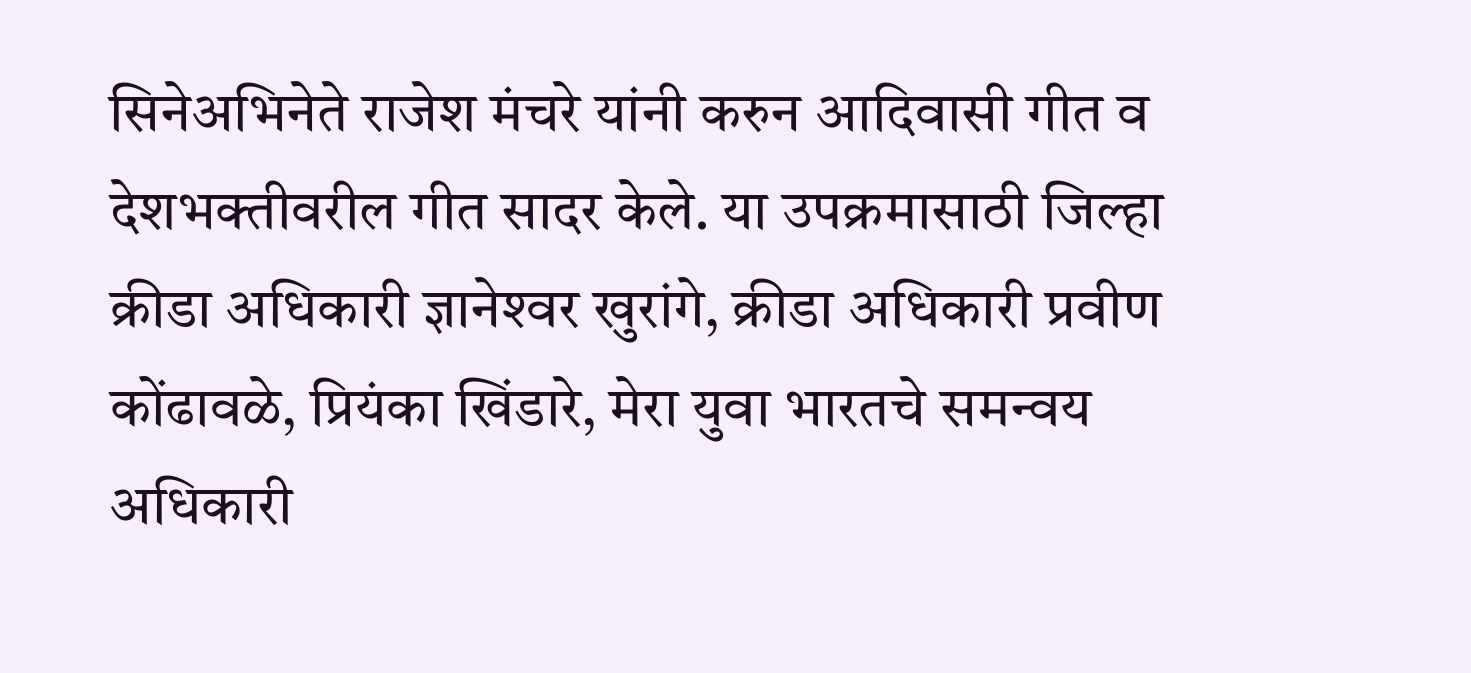सिनेअभिनेते राजेश मंचरे यांनी करुन आदिवासी गीत व देशभक्तीवरील गीत सादर केले. या उपक्रमासाठी जिल्हा क्रीडा अधिकारी ज्ञानेश्‍वर खुरांगे, क्रीडा अधिकारी प्रवीण कोंढावळे, प्रियंका खिंडारे, मेरा युवा भारतचे समन्वय अधिकारी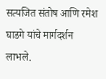सत्यजित संतोष आणि रमेश घाडगे यांचे मार्गदर्शन लाभले.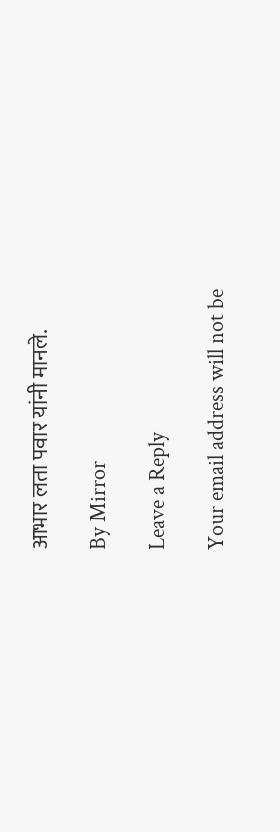आभार लता पवार यांनी मानले.

By Mirror

Leave a Reply

Your email address will not be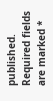published. Required fields are marked *